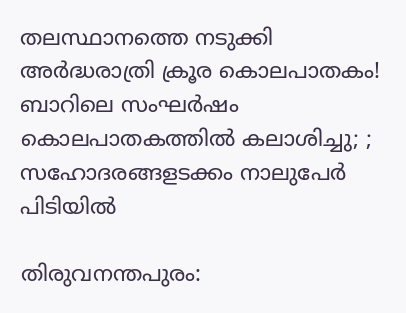തലസ്ഥാനത്തെ നടുക്കി അര്‍ദ്ധരാത്രി ക്രൂര കൊലപാതകം! ബാറിലെ സംഘര്‍ഷം കൊലപാതകത്തില്‍ കലാശിച്ചു; ; സഹോദരങ്ങളടക്കം നാലുപേര്‍ പിടിയില്‍

തിരുവനന്തപുരം: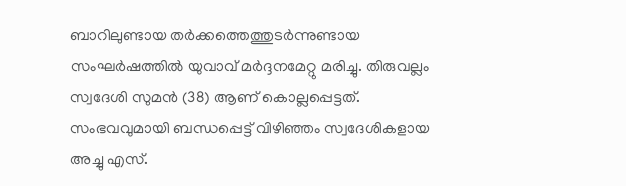ബാറിലുണ്ടായ തർക്കത്തെത്തുടർന്നുണ്ടായ സംഘർഷത്തിൽ യുവാവ് മർദ്ദനമേറ്റു മരിച്ചു. തിരുവല്ലം സ്വദേശി സുമൻ (38) ആണ് കൊല്ലപ്പെട്ടത്. സംഭവവുമായി ബന്ധപ്പെട്ട് വിഴിഞ്ഞം സ്വദേശികളായ അച്ചു എസ്.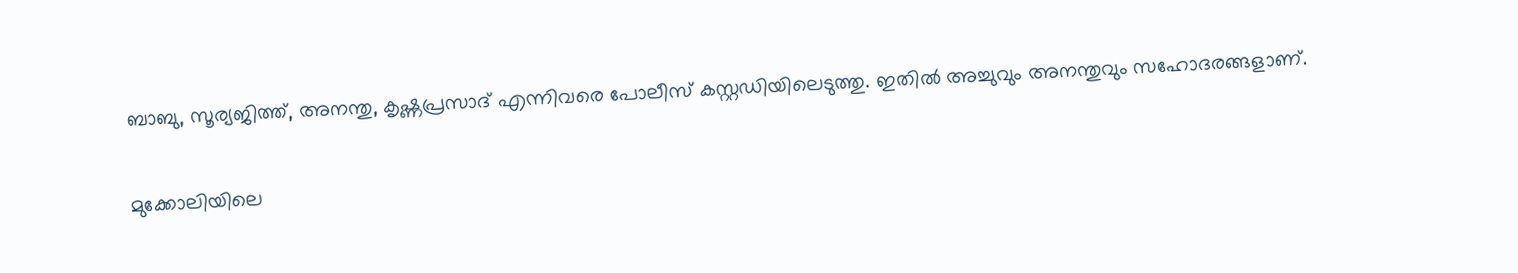ബാബു, സൂര്യജിത്ത്, അനന്തു, കൃഷ്ണപ്രസാദ് എന്നിവരെ പോലീസ് കസ്റ്റഡിയിലെടുത്തു. ഇതിൽ അച്ചുവും അനന്തുവും സഹോദരങ്ങളാണ്.

മുക്കോലിയിലെ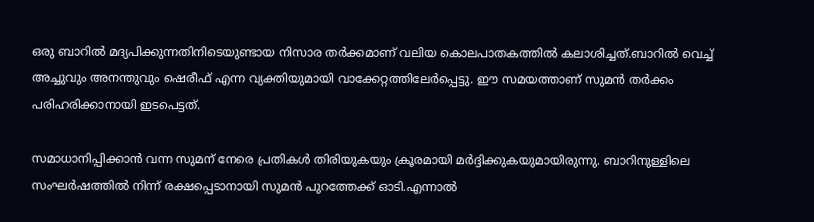ഒരു ബാറിൽ മദ്യപിക്കുന്നതിനിടെയുണ്ടായ നിസാര തർക്കമാണ് വലിയ കൊലപാതകത്തിൽ കലാശിച്ചത്.ബാറിൽ വെച്ച് അച്ചുവും അനന്തുവും ഷെരീഫ് എന്ന വ്യക്തിയുമായി വാക്കേറ്റത്തിലേർപ്പെട്ടു. ഈ സമയത്താണ് സുമൻ തർക്കം പരിഹരിക്കാനായി ഇടപെട്ടത്.

സമാധാനിപ്പിക്കാൻ വന്ന സുമന് നേരെ പ്രതികൾ തിരിയുകയും ക്രൂരമായി മർദ്ദിക്കുകയുമായിരുന്നു. ബാറിനുള്ളിലെ സംഘർഷത്തിൽ നിന്ന് രക്ഷപ്പെടാനായി സുമൻ പുറത്തേക്ക് ഓടി.എന്നാൽ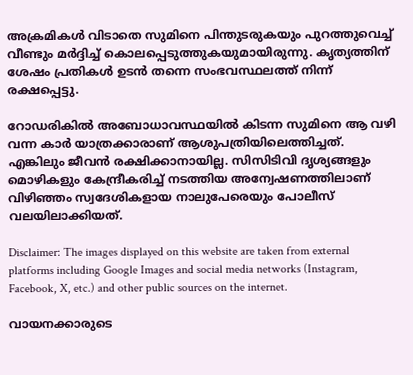അക്രമികൾ വിടാതെ സുമിനെ പിന്തുടരുകയും പുറത്തുവെച്ച് വീണ്ടും മർദ്ദിച്ച് കൊലപ്പെടുത്തുകയുമായിരുന്നു. കൃത്യത്തിന് ശേഷം പ്രതികൾ ഉടൻ തന്നെ സംഭവസ്ഥലത്ത് നിന്ന് രക്ഷപ്പെട്ടു.

റോഡരികിൽ അബോധാവസ്ഥയിൽ കിടന്ന സുമിനെ ആ വഴി വന്ന കാർ യാത്രക്കാരാണ് ആശുപത്രിയിലെത്തിച്ചത്. എങ്കിലും ജീവൻ രക്ഷിക്കാനായില്ല. സിസിടിവി ദൃശ്യങ്ങളും മൊഴികളും കേന്ദ്രീകരിച്ച് നടത്തിയ അന്വേഷണത്തിലാണ് വിഴിഞ്ഞം സ്വദേശികളായ നാലുപേരെയും പോലീസ് വലയിലാക്കിയത്.

Disclaimer: The images displayed on this website are taken from external platforms including Google Images and social media networks (Instagram, Facebook, X, etc.) and other public sources on the internet.

വായനക്കാരുടെ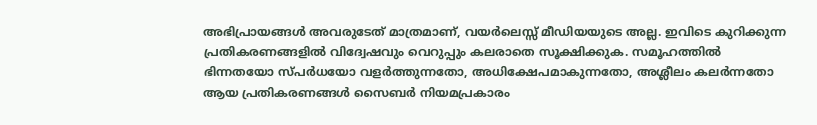അഭിപ്രായങ്ങള്‍ അവരുടേത് മാത്രമാണ്, വയർലെസ്സ് മീഡിയയുടെ അല്ല. ഇവിടെ കുറിക്കുന്ന പ്രതികരണങ്ങളിൽ വിദ്വേഷവും വെറുപ്പും കലരാതെ സൂക്ഷിക്കുക. സമൂഹത്തിൽ ഭിന്നതയോ സ്‌പർധയോ വളർത്തുന്നതോ, അധിക്ഷേപമാകുന്നതോ, അശ്ലീലം കലർന്നതോ ആയ പ്രതികരണങ്ങൾ സൈബർ നിയമപ്രകാരം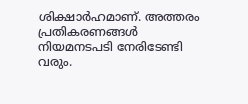ശിക്ഷാർഹമാണ്. അത്തരം പ്രതികരണങ്ങൾ നിയമനടപടി നേരിടേണ്ടി വരും.